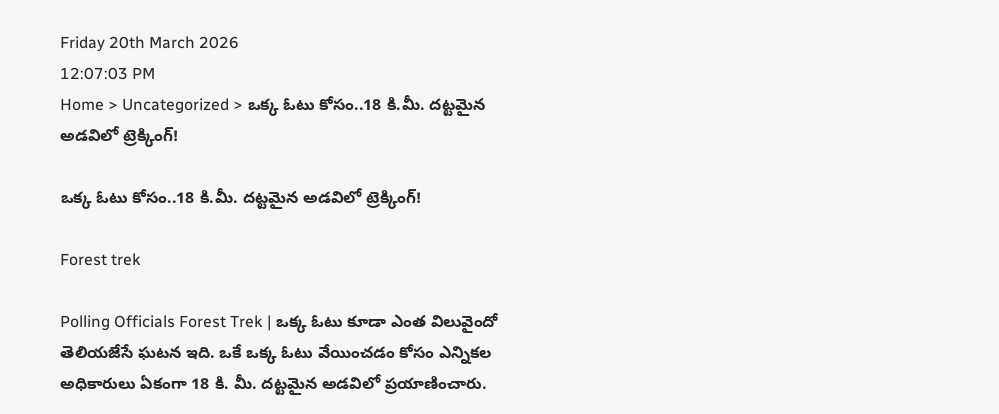Friday 20th March 2026
12:07:03 PM
Home > Uncategorized > ఒక్క ఓటు కోసం..18 కి.మీ. దట్టమైన అడవిలో ట్రెక్కింగ్!

ఒక్క ఓటు కోసం..18 కి.మీ. దట్టమైన అడవిలో ట్రెక్కింగ్!

Forest trek

Polling Officials Forest Trek | ఒక్క ఓటు కూడా ఎంత విలువైందో తెలియజేసే ఘటన ఇది. ఒకే ఒక్క ఓటు వేయించడం కోసం ఎన్నికల అధికారులు ఏకంగా 18 కి. మీ. దట్టమైన అడవిలో ప్రయాణించారు.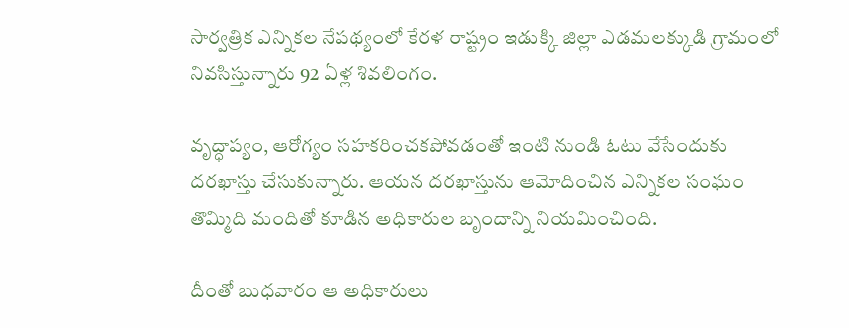సార్వత్రిక ఎన్నికల నేపథ్యంలో కేరళ రాష్ట్రం ఇడుక్కి జిల్లా ఎడమలక్కుడి గ్రామంలో నివసిస్తున్నారు 92 ఏళ్ల శివలింగం.

వృద్ధాప్యం, ఆరోగ్యం సహకరించకపోవడంతో ఇంటి నుండి ఓటు వేసేందుకు దరఖాస్తు చేసుకున్నారు. ఆయన దరఖాస్తును ఆమోదించిన ఎన్నికల సంఘం తొమ్మిది మందితో కూడిన అధికారుల బృందాన్ని నియమించింది.

దీంతో బుధవారం ఆ అధికారులు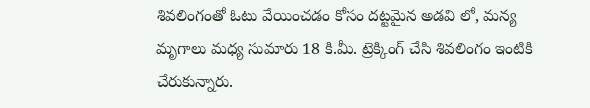శివలింగంతో ఓటు వేయించడం కోసం దట్టమైన అడవి లో, మన్య మృగాలు మధ్య సుమారు 18 కి.మీ. ట్రెక్కింగ్ చేసి శివలింగం ఇంటికి చేరుకున్నారు.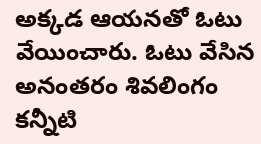అక్కడ ఆయనతో ఓటు వేయించారు. ఓటు వేసిన అనంతరం శివలింగం కన్నీటి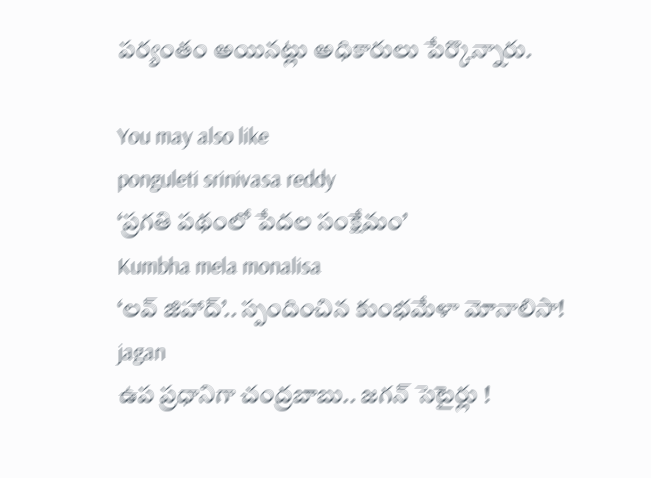పర్యంతం అయినట్లు అధికారులు పేర్కొన్నారు.

You may also like
ponguleti srinivasa reddy
‘ప్రగతి పథంలో పేదల సంక్షేమం’
Kumbha mela monalisa
‘లవ్ జిహాద్’.. స్పందించిన కుంభమేళా మోనాలిసా!
jagan
ఉప ప్రధానిగా చంద్రబాబు.. జగన్ సెటైర్లు !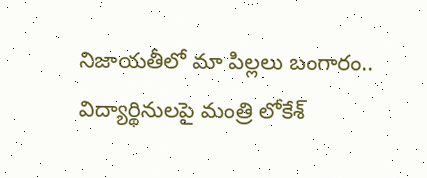నిజాయతీలో మా పిల్లలు బంగారం.. విద్యార్థినులపై మంత్రి లోకేశ్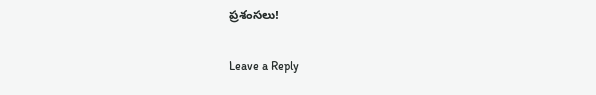ప్రశంసలు!

Leave a Reply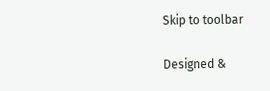Skip to toolbar

Designed &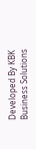Developed By KBK Business Solutions